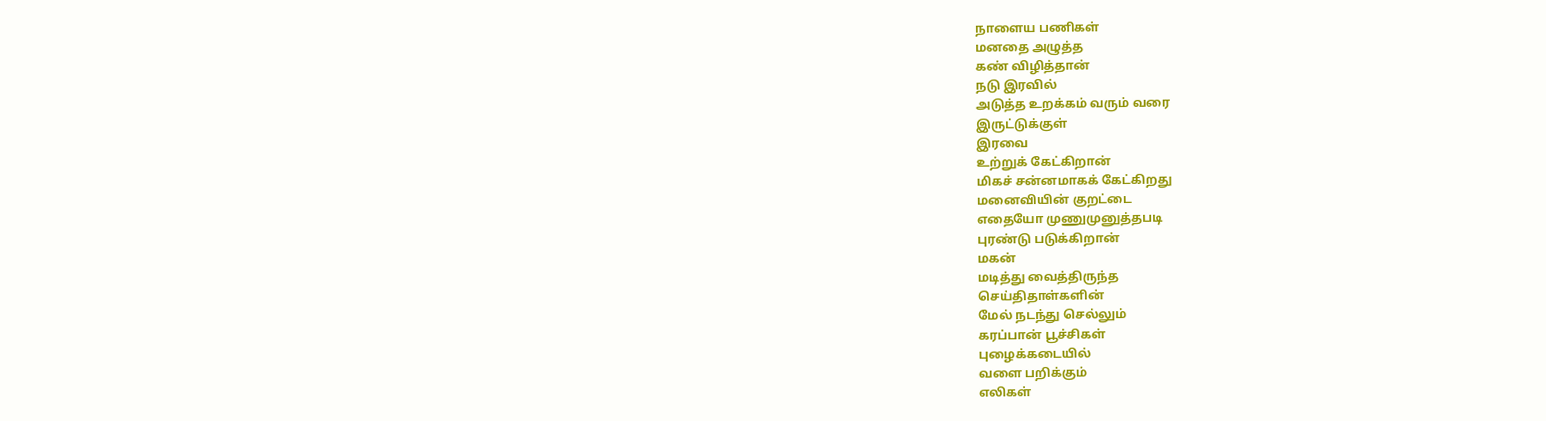நாளைய பணிகள்
மனதை அழுத்த
கண் விழித்தான்
நடு இரவில்
அடுத்த உறக்கம் வரும் வரை
இருட்டுக்குள்
இரவை
உற்றுக் கேட்கிறான்
மிகச் சன்னமாகக் கேட்கிறது
மனைவியின் குறட்டை
எதையோ முணுமுனுத்தபடி
புரண்டு படுக்கிறான்
மகன்
மடித்து வைத்திருந்த
செய்திதாள்களின்
மேல் நடந்து செல்லும்
கரப்பான் பூச்சிகள்
புழைக்கடையில்
வளை பறிக்கும்
எலிகள்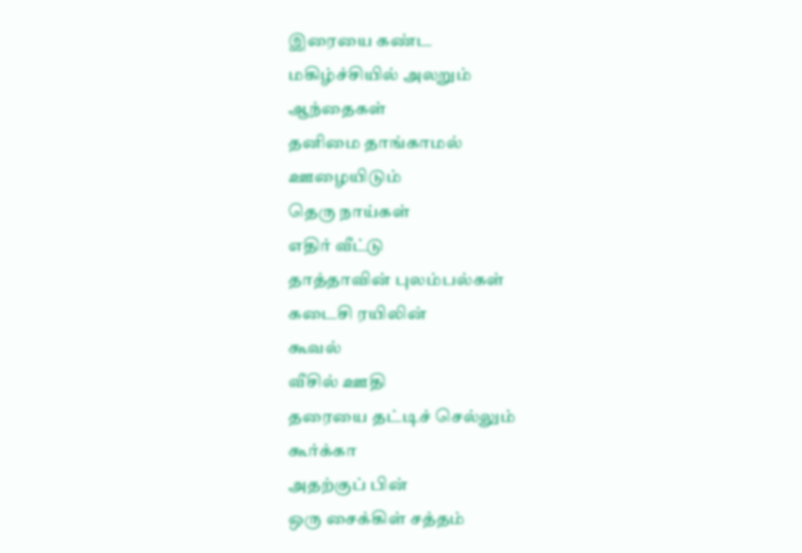இரையை கண்ட
மகிழ்ச்சியில் அலறும்
ஆந்தைகள்
தனிமை தாங்காமல்
ஊழையிடும்
தெரு நாய்கள்
எதிர் வீட்டு
தாத்தாவின் புலம்பல்கள்
கடைசி ரயிலின்
கூவல்
வீசில் ஊதி
தரையை தட்டிச் செல்லும்
கூர்க்கா
அதற்குப் பின்
ஒரு சைக்கிள் சத்தம்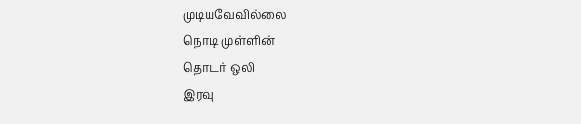முடியவேவில்லை
நொடி முள்ளின்
தொடர் ஒலி
இரவு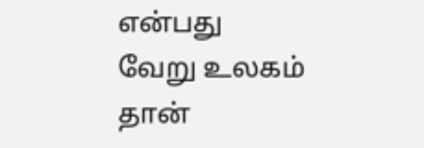என்பது
வேறு உலகம் தான்